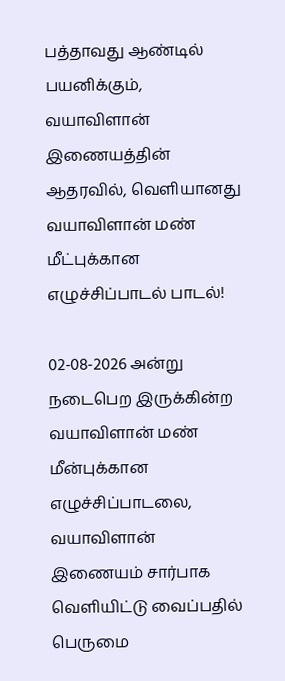பத்தாவது ஆண்டில் பயனிக்கும், வயாவிளான் இணையத்தின் ஆதரவில், வெளியானது வயாவிளான் மண் மீட்புக்கான எழுச்சிப்பாடல் பாடல்!

02-08-2026 அன்று நடைபெற இருக்கின்ற வயாவிளான் மண் மீன்புக்கான எழுச்சிப்பாடலை, வயாவிளான் இணையம் சார்பாக வெளியிட்டு வைப்பதில் பெருமை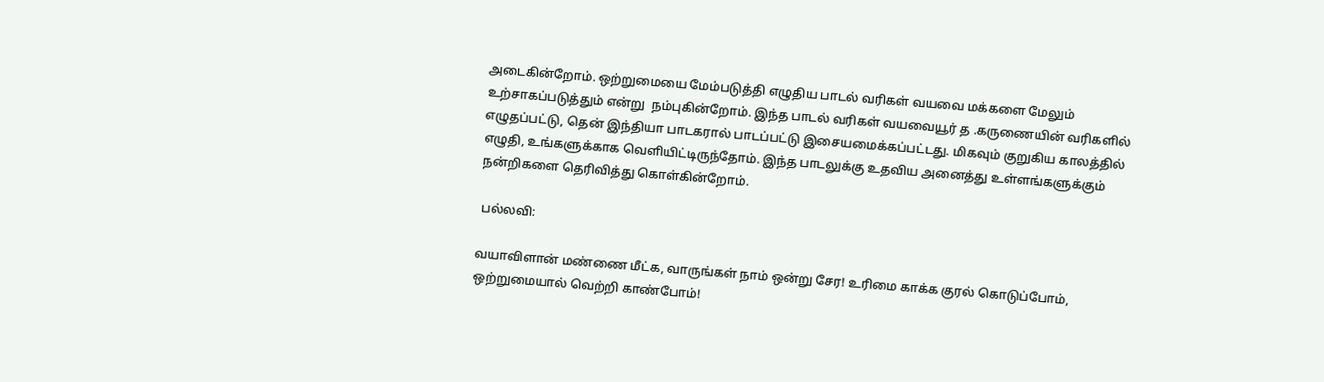அடைகின்றோம். ஒற்றுமையை மேம்படுத்தி எழுதிய பாடல் வரிகள் வயவை மக்களை மேலும் உற்சாகப்படுத்தும் என்று  நம்புகின்றோம். இந்த பாடல் வரிகள் வயவையூர் த .கருணையின் வரிகளில் எழுதப்பட்டு, தென் இந்தியா பாடகரால் பாடப்பட்டு இசையமைக்கப்பட்டது. மிகவும் குறுகிய காலத்தில் எழுதி, உங்களுக்காக வெளியிட்டிருந்தோம். இந்த பாடலுக்கு உதவிய அனைத்து உள்ளங்களுக்கும் நன்றிகளை தெரிவித்து கொள்கின்றோம்.

 பல்லவி:

வயாவிளான் மண்ணை மீட்க, வாருங்கள் நாம் ஒன்று சேர! உரிமை காக்க குரல் கொடுப்போம், ஒற்றுமையால் வெற்றி காண்போம்!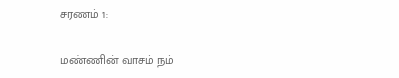சரணம் 1:

மண்ணின் வாசம் நம்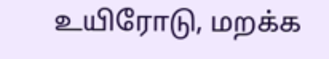உயிரோடு, மறக்க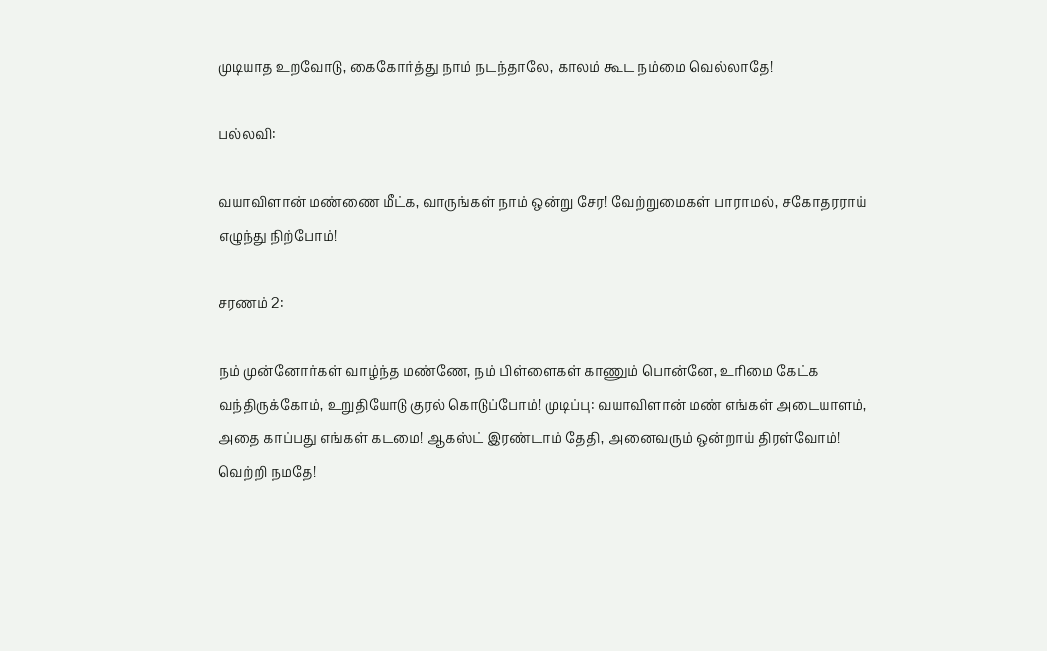முடியாத உறவோடு, கைகோர்த்து நாம் நடந்தாலே, காலம் கூட நம்மை வெல்லாதே!

பல்லவி:

வயாவிளான் மண்ணை மீட்க, வாருங்கள் நாம் ஒன்று சேர! வேற்றுமைகள் பாராமல், சகோதரராய் எழுந்து நிற்போம்!

சரணம் 2:

நம் முன்னோர்கள் வாழ்ந்த மண்ணே, நம் பிள்ளைகள் காணும் பொன்னே, உரிமை கேட்க வந்திருக்கோம், உறுதியோடு குரல் கொடுப்போம்! முடிப்பு: வயாவிளான் மண் எங்கள் அடையாளம், அதை காப்பது எங்கள் கடமை! ஆகஸ்ட் இரண்டாம் தேதி, அனைவரும் ஒன்றாய் திரள்வோம்! வெற்றி நமதே!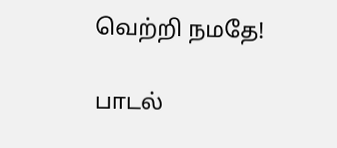வெற்றி நமதே!

பாடல்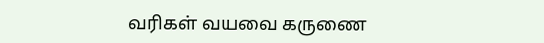வரிகள் வயவை கருணை